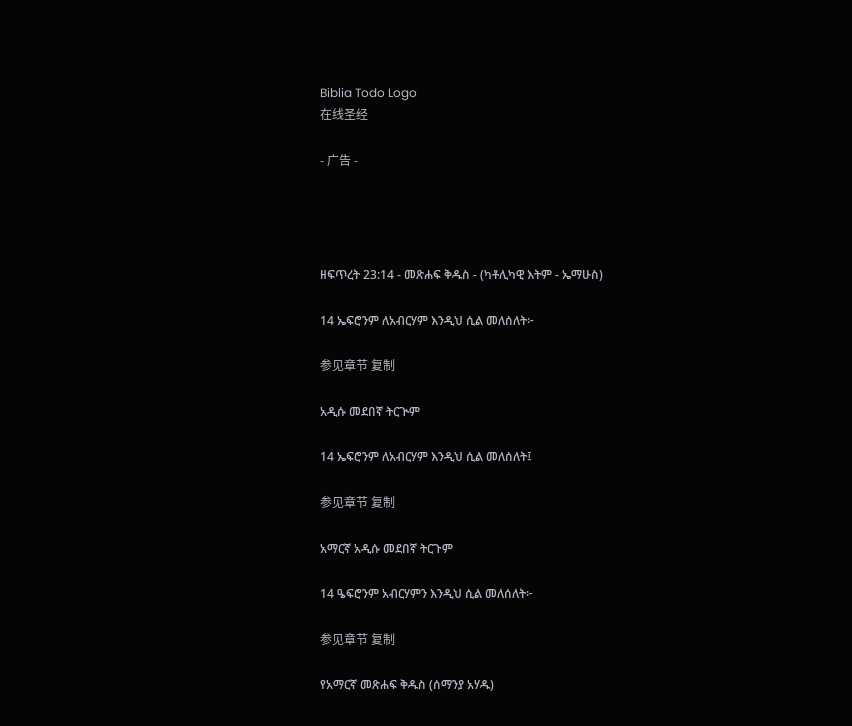Biblia Todo Logo
在线圣经

- 广告 -




ዘፍጥረት 23:14 - መጽሐፍ ቅዱስ - (ካቶሊካዊ እትም - ኤማሁስ)

14 ኤፍሮንም ለአብርሃም እንዲህ ሲል መለሰለት፦

参见章节 复制

አዲሱ መደበኛ ትርጒም

14 ኤፍሮንም ለአብርሃም እንዲህ ሲል መለሰለት፤

参见章节 复制

አማርኛ አዲሱ መደበኛ ትርጉም

14 ዔፍሮንም አብርሃምን እንዲህ ሲል መለሰለት፦

参见章节 复制

የአማርኛ መጽሐፍ ቅዱስ (ሰማንያ አሃዱ)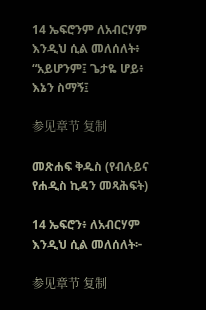14 ኤፍሮንም ለአብርሃም እንዲህ ሲል መለሰለት፥ “አይሆንም፤ ጌታዬ ሆይ፥ እኔን ስማኝ፤

参见章节 复制

መጽሐፍ ቅዱስ (የብሉይና የሐዲስ ኪዳን መጻሕፍት)

14 ኤፍሮን፥ ለአብርሃም እንዲህ ሲል መለሰለት፦

参见章节 复制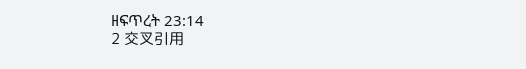ዘፍጥረት 23:14
2 交叉引用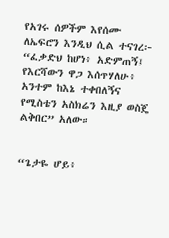የአገሩ ሰዎችም እየሰሙ ለኤፍሮን እንዲህ ሲል ተናገረ፦ “ፈቃድህ ከሆነ፥ አድምጠኝ፤ የእርሻውን ዋጋ እሰጥሃለሁ፥ አንተም ከእኔ ተቀበለኝና የሚስቴን አስክሬን እዚያ ወስጄ ልቅበር” አለው።


“ጌታዬ ሆይ፥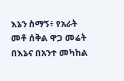እኔን ስማኝ፥ የአራት መቶ ሰቅል ዋጋ መሬት በእኔና በአንተ መካከል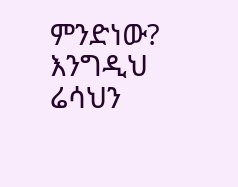ምንድነው? እንግዲህ ሬሳህን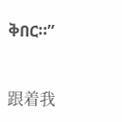ቅበር።”


跟着我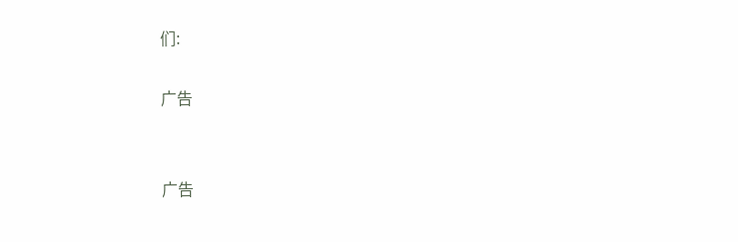们:

广告


广告